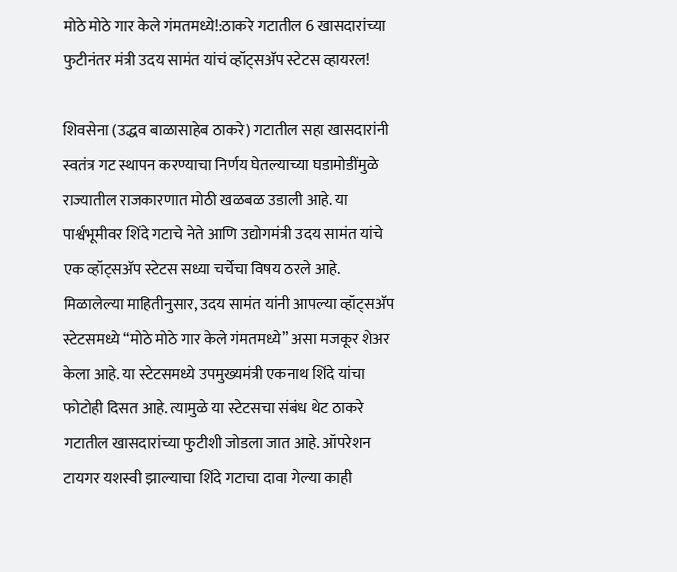मोठे मोठे गार केले गंमतमध्ये!:ठाकरे गटातील 6 खासदारांच्या फुटीनंतर मंत्री उदय सामंत यांचं व्हॉट्सअ‍ॅप स्टेटस व्हायरल!

शिवसेना (उद्धव बाळासाहेब ठाकरे) गटातील सहा खासदारांनी स्वतंत्र गट स्थापन करण्याचा निर्णय घेतल्याच्या घडामोडींमुळे राज्यातील राजकारणात मोठी खळबळ उडाली आहे. या पार्श्वभूमीवर शिंदे गटाचे नेते आणि उद्योगमंत्री उदय सामंत यांचे एक व्हॉट्सअ‍ॅप स्टेटस सध्या चर्चेचा विषय ठरले आहे. मिळालेल्या माहितीनुसार, उदय सामंत यांनी आपल्या व्हॉट्सअ‍ॅप स्टेटसमध्ये “मोठे मोठे गार केले गंमतमध्ये” असा मजकूर शेअर केला आहे. या स्टेटसमध्ये उपमुख्यमंत्री एकनाथ शिंदे यांचा फोटोही दिसत आहे. त्यामुळे या स्टेटसचा संबंध थेट ठाकरे गटातील खासदारांच्या फुटीशी जोडला जात आहे. ऑपरेशन टायगर यशस्वी झाल्याचा शिंदे गटाचा दावा गेल्या काही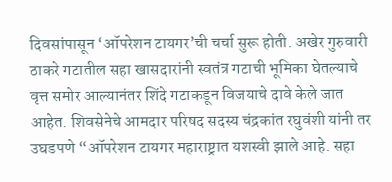दिवसांपासून ‘ऑपरेशन टायगर’ची चर्चा सुरू होती. अखेर गुरुवारी ठाकरे गटातील सहा खासदारांनी स्वतंत्र गटाची भूमिका घेतल्याचे वृत्त समोर आल्यानंतर शिंदे गटाकडून विजयाचे दावे केले जात आहेत. शिवसेनेचे आमदार परिषद सदस्य चंद्रकांत रघुवंशी यांनी तर उघडपणे “ऑपरेशन टायगर महाराष्ट्रात यशस्वी झाले आहे. सहा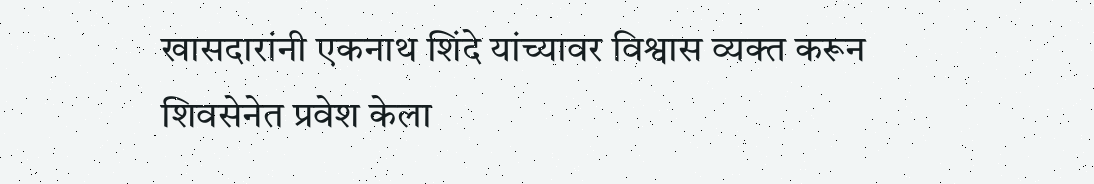खासदारांनी एकनाथ शिंदे यांच्यावर विश्वास व्यक्त करून शिवसेनेत प्रवेश केला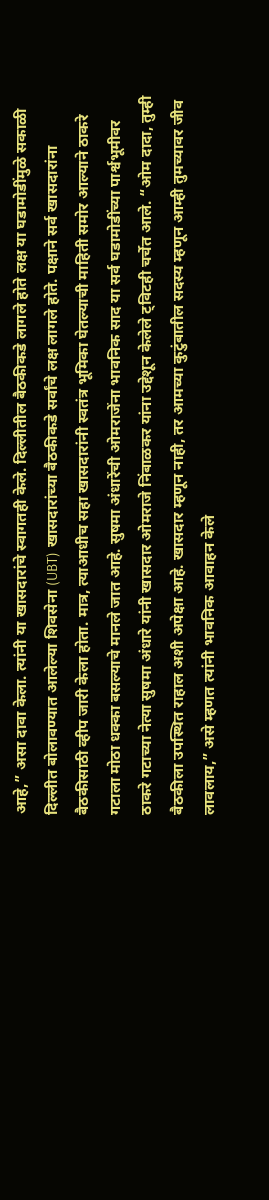आहे,” असा दावा केला. त्यांनी या खासदारांचे स्वागतही केले. दिल्लीतील बैठकीकडे लागले होते लक्ष या घडामोडींमुळे सकाळी दिल्लीत बोलावण्यात आलेल्या शिवसेना (UBT) खासदारांच्या बैठकीकडे सर्वांचे लक्ष लागले होते. पक्षाने सर्व खासदारांना बैठकीसाठी व्हीप जारी केला होता. मात्र, त्याआधीच सहा खासदारांनी स्वतंत्र भूमिका घेतल्याची माहिती समोर आल्याने ठाकरे गटाला मोठा धक्का बसल्याचे मानले जात आहे. सुषमा अंधारेंची ओमराजेंना भावनिक साद या सर्व घडामोडींच्या पार्श्वभूमीवर ठाकरे गटाच्या नेत्या सुषमा अंधारे यांनी खासदार ओमराजे निंबाळकर यांना उद्देशून केलेले ट्विटही चर्चेत आले. “ओम दादा, तुम्ही बैठकीला उपस्थित राहाल अशी अपेक्षा आहे. खासदार म्हणून नाही, तर आमच्या कुटुंबातील सदस्य म्हणून आम्ही तुमच्यावर जीव लावलाय,” असे म्हणत त्यांनी भावनिक आवाहन केले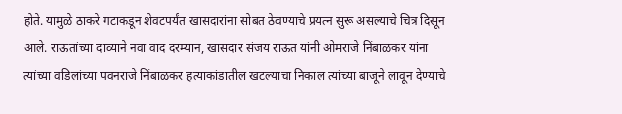होते. यामुळे ठाकरे गटाकडून शेवटपर्यंत खासदारांना सोबत ठेवण्याचे प्रयत्न सुरू असल्याचे चित्र दिसून आले. राऊतांच्या दाव्याने नवा वाद दरम्यान, खासदार संजय राऊत यांनी ओमराजे निंबाळकर यांना त्यांच्या वडिलांच्या पवनराजे निंबाळकर हत्याकांडातील खटल्याचा निकाल त्यांच्या बाजूने लावून देण्याचे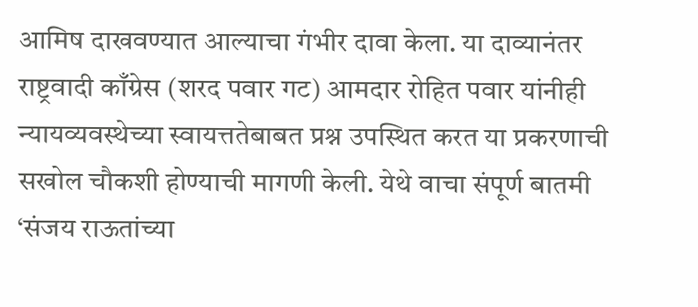आमिष दाखवण्यात आल्याचा गंभीर दावा केला. या दाव्यानंतर राष्ट्रवादी काँग्रेस (शरद पवार गट) आमदार रोहित पवार यांनीही न्यायव्यवस्थेच्या स्वायत्ततेबाबत प्रश्न उपस्थित करत या प्रकरणाची सखोल चौकशी होण्याची मागणी केली. येथे वाचा संपूर्ण बातमी ‘संजय राऊतांच्या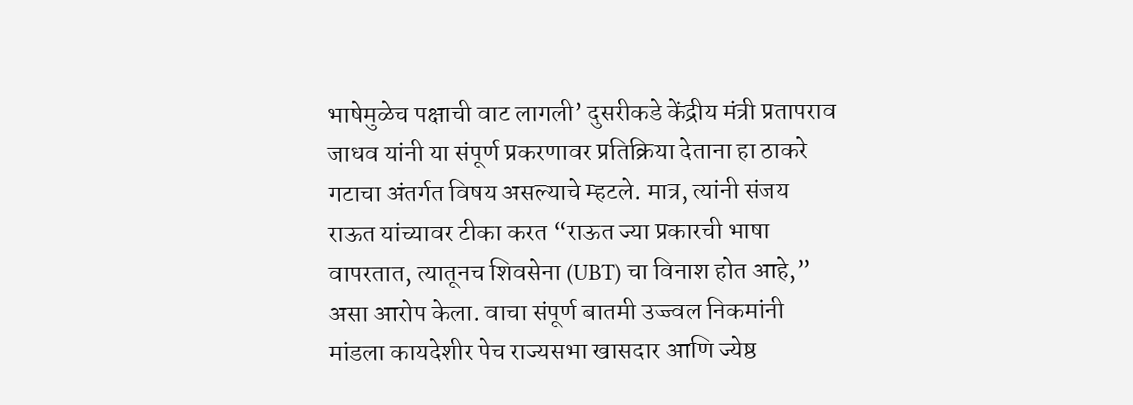भाषेमुळेच पक्षाची वाट लागली’ दुसरीकडे केंद्रीय मंत्री प्रतापराव जाधव यांनी या संपूर्ण प्रकरणावर प्रतिक्रिया देताना हा ठाकरे गटाचा अंतर्गत विषय असल्याचे म्हटले. मात्र, त्यांनी संजय राऊत यांच्यावर टीका करत “राऊत ज्या प्रकारची भाषा वापरतात, त्यातूनच शिवसेना (UBT) चा विनाश होत आहे,” असा आरोप केला. वाचा संपूर्ण बातमी उज्ज्वल निकमांनी मांडला कायदेशीर पेच राज्यसभा खासदार आणि ज्येष्ठ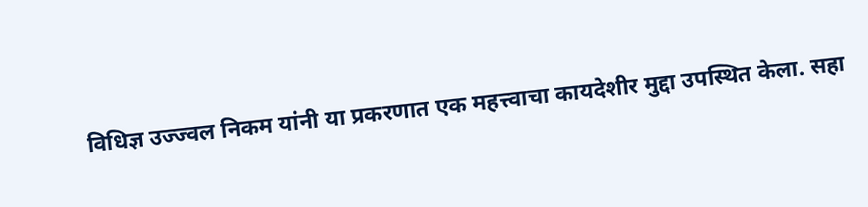विधिज्ञ उज्ज्वल निकम यांनी या प्रकरणात एक महत्त्वाचा कायदेशीर मुद्दा उपस्थित केला. सहा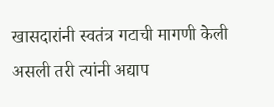खासदारांनी स्वतंत्र गटाची मागणी केली असली तरी त्यांनी अद्याप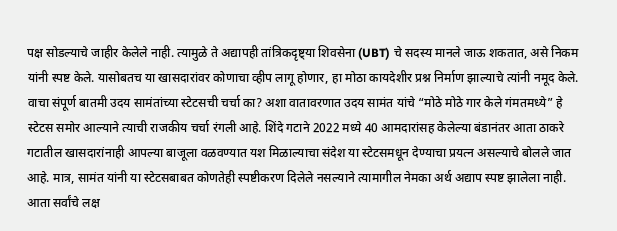पक्ष सोडल्याचे जाहीर केलेले नाही. त्यामुळे ते अद्यापही तांत्रिकदृष्ट्या शिवसेना (UBT) चे सदस्य मानले जाऊ शकतात, असे निकम यांनी स्पष्ट केले. यासोबतच या खासदारांवर कोणाचा व्हीप लागू होणार, हा मोठा कायदेशीर प्रश्न निर्माण झाल्याचे त्यांनी नमूद केले. वाचा संपूर्ण बातमी उदय सामंतांच्या स्टेटसची चर्चा का? अशा वातावरणात उदय सामंत यांचे “मोठे मोठे गार केले गंमतमध्ये” हे स्टेटस समोर आल्याने त्याची राजकीय चर्चा रंगली आहे. शिंदे गटाने 2022 मध्ये 40 आमदारांसह केलेल्या बंडानंतर आता ठाकरे गटातील खासदारांनाही आपल्या बाजूला वळवण्यात यश मिळाल्याचा संदेश या स्टेटसमधून देण्याचा प्रयत्न असल्याचे बोलले जात आहे. मात्र, सामंत यांनी या स्टेटसबाबत कोणतेही स्पष्टीकरण दिलेले नसल्याने त्यामागील नेमका अर्थ अद्याप स्पष्ट झालेला नाही. आता सर्वांचे लक्ष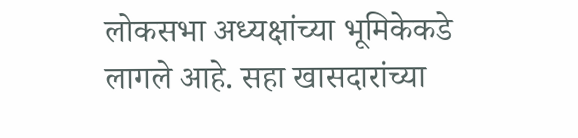लोकसभा अध्यक्षांच्या भूमिकेकडे लागले आहे. सहा खासदारांच्या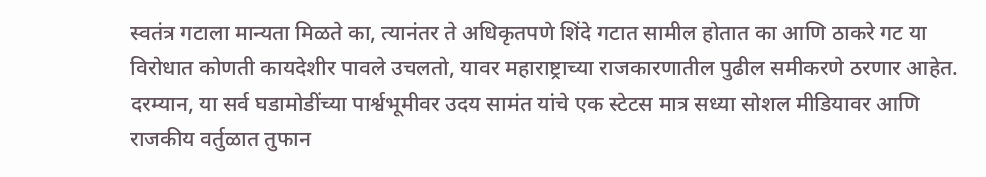स्वतंत्र गटाला मान्यता मिळते का, त्यानंतर ते अधिकृतपणे शिंदे गटात सामील होतात का आणि ठाकरे गट या विरोधात कोणती कायदेशीर पावले उचलतो, यावर महाराष्ट्राच्या राजकारणातील पुढील समीकरणे ठरणार आहेत. दरम्यान, या सर्व घडामोडींच्या पार्श्वभूमीवर उदय सामंत यांचे एक स्टेटस मात्र सध्या सोशल मीडियावर आणि राजकीय वर्तुळात तुफान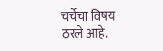चर्चेचा विषय ठरले आहे.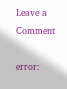Leave a Comment

error: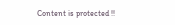Content is protected !!